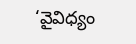‘వైవిధ్యం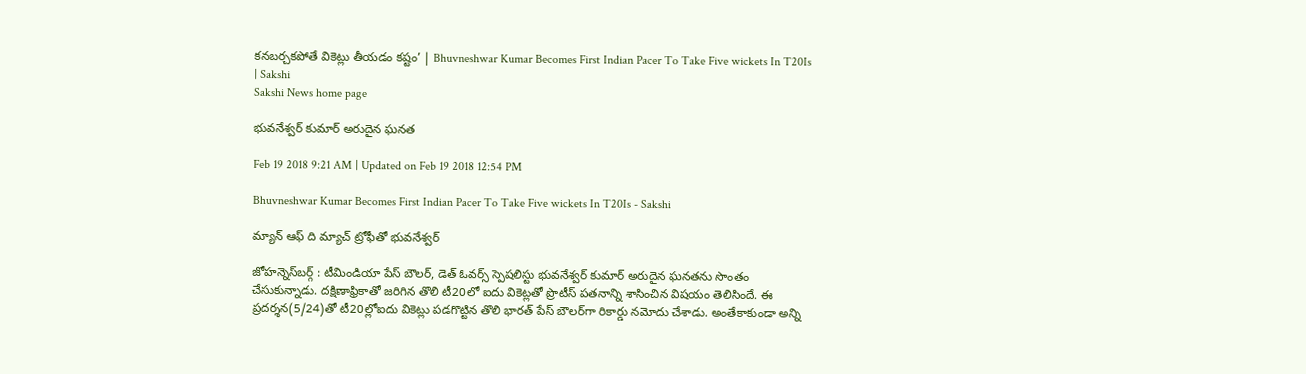కనబర్చకపోతే వికెట్లు తీయడం కష్టం’ | Bhuvneshwar Kumar Becomes First Indian Pacer To Take Five wickets In T20Is | Sakshi
Sakshi News home page

భువనేశ్వర్‌ కుమార్‌ అరుదైన ఘనత

Feb 19 2018 9:21 AM | Updated on Feb 19 2018 12:54 PM

Bhuvneshwar Kumar Becomes First Indian Pacer To Take Five wickets In T20Is - Sakshi

మ్యాన్‌ ఆఫ్‌ ది మ్యాచ్‌ ట్రోఫీతో భువనేశ్వర్‌

జోహన్నెస్‌బర్గ్‌ : టీమిండియా పేస్‌ బౌలర్‌, డెత్‌ ఓవర్స్‌ స్పెషలిస్టు భువనేశ్వర్‌ కుమార్‌ అరుదైన ఘనతను సొంతం చేసుకున్నాడు. దక్షిణాఫ్రికాతో జరిగిన తొలి టీ20లో ఐదు వికెట్లతో ప్రొటీస్‌ పతనాన్ని శాసించిన విషయం తెలిసిందే. ఈ ప్రదర్శన(5/24)తో టీ20ల్లోఐదు వికెట్లు పడగొట్టిన తొలి భారత్‌ పేస్‌ బౌలర్‌గా రికార్డు నమోదు చేశాడు. అంతేకాకుండా అన్ని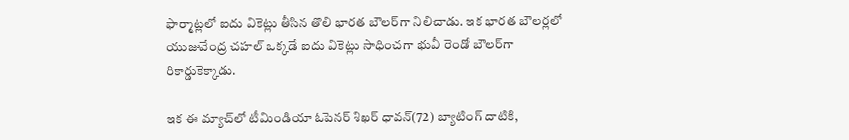ఫార్మాట్లలో ఐదు వికెట్లు తీసిన తొలి భారత బౌలర్‌గా నిలిచాడు. ఇక భారత బౌలర్లలో యుజువేంద్ర చహల్‌ ఒక్కడే ఐదు వికెట్లు సాధించగా భువీ రెండో బౌలర్‌గా రికార్డుకెక్కాడు.

ఇక ఈ మ్యాచ్‌లో టీమిండియా ఓపెనర్‌ శిఖర్‌ ధావన్(72) బ్యాటింగ్‌ దాటికి,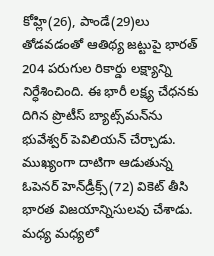కోహ్లి(26), పాండే(29)లు తోడవడంతో ఆతిథ్య జట్టుపై భారత్‌ 204 పరుగుల రికార్డు లక్ష్యాన్ని నిర్ధేశించింది. ఈ భారీ లక్ష్య చేధనకు దిగిన ప్రొటీస్‌ బ్యాట్స్‌మన్‌ను భువేశ్వర్‌ పెవిలియన్‌ చేర్చాడు. ముఖ్యంగా దాటిగా ఆడుతున్న ఓపెనర్‌ హెన్‌డ్రీక్స్‌(72) వికెట్‌ తీసి భారత విజయాన్నిసులవు చేశాడు. మ‍ధ్య మధ్యలో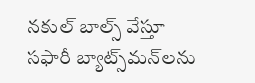నకుల్‌ బాల్స్‌ వేస్తూ సఫారీ బ్యాట్స్‌మన్‌లను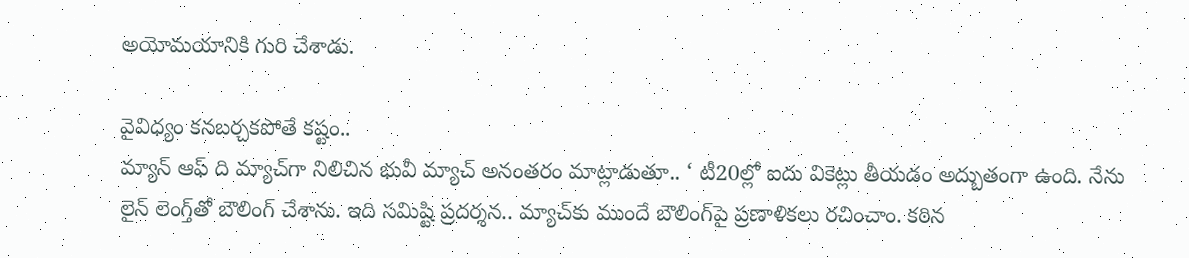అయోమయానికి గురి చేశాడు.

వైవిధ్యం కనబర్చకపోతే కష్టం..
మ్యాన్‌ ఆఫ్‌ ది మ్యాచ్‌గా నిలిచిన భువీ మ్యాచ్‌ అనంతరం మాట్లాడుతూ.. ‘ టీ20ల్లో ఐదు వికెట్లు తీయడం అద్బుతంగా ఉంది. నేను లైన్‌ లెంగ్త్‌తో బౌలింగ్‌ చేశాను. ఇది సమిష్టి ప్రదర్శన.. మ్యాచ్‌కు ముందే బౌలింగ్‌పై ప్రణాళికలు రచించాం. కఠిన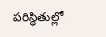పరిస్థితుల్లో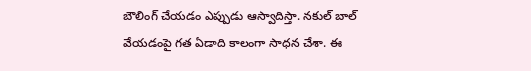బౌలింగ్‌ చేయడం ఎప్పుడు ఆస్వాదిస్తా. నకుల్‌ బాల్‌ వేయడంపై గత ఏడాది కాలంగా సాధన చేశా. ఈ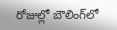రోజుల్లో బౌలింగ్‌లో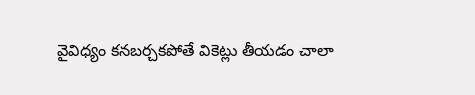వైవిధ్యం కనబర్చకపోతే వికెట్లు తీయడం చాలా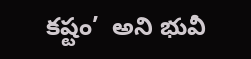కష్టం’  అని భువీ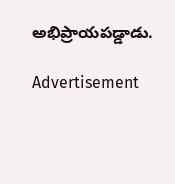అభిప్రాయపడ్డాడు.

Advertisement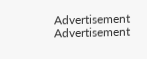Advertisement
Advertisement